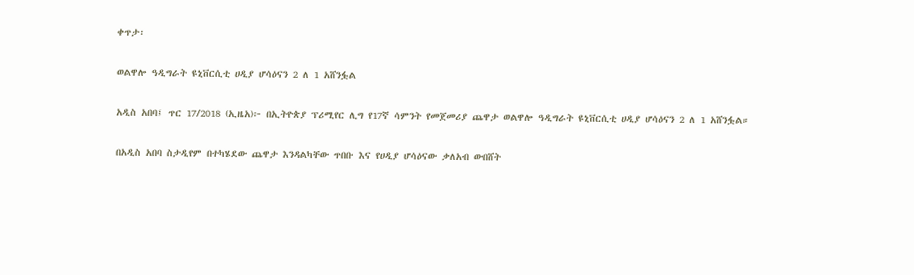ቀጥታ፡

ወልዋሎ ዓዲግራት ዩኒቨርሲቲ ሀዲያ ሆሳዕናን 2 ለ 1 አሸንፏል

አዲስ አበባ፤ ጥር 17/2018 (ኢዜአ)፦ በኢትዮጵያ ፕሪሚየር ሊግ የ17ኛ ሳምንት የመጀመሪያ ጨዋታ ወልዋሎ ዓዲግራት ዩኒቨርሲቲ ሀዲያ ሆሳዕናን 2 ለ 1 አሸንፏል።

በአዲስ አበባ ስታዲየም በተካሄደው ጨዋታ እንዳልካቸው ጥበቡ እና የሀዲያ ሆሳዕናው ቃለአብ ውበሸት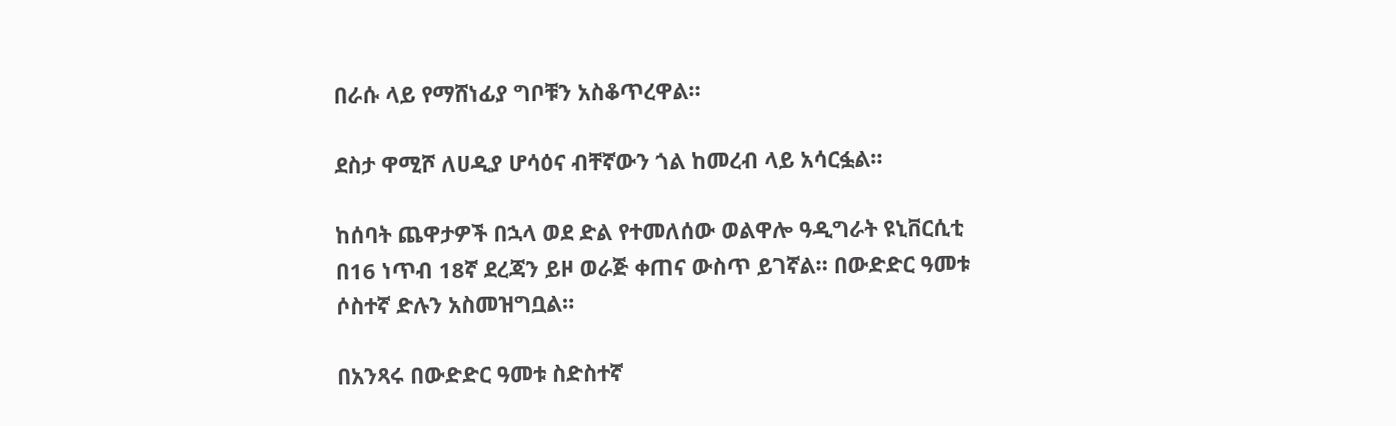በራሱ ላይ የማሸነፊያ ግቦቹን አስቆጥረዋል።

ደስታ ዋሚሾ ለሀዲያ ሆሳዕና ብቸኛውን ጎል ከመረብ ላይ አሳርፏል።

ከሰባት ጨዋታዎች በኋላ ወደ ድል የተመለሰው ወልዋሎ ዓዲግራት ዩኒቨርሲቲ በ16 ነጥብ 18ኛ ደረጃን ይዞ ወራጅ ቀጠና ውስጥ ይገኛል። በውድድር ዓመቱ ሶስተኛ ድሉን አስመዝግቧል።

በአንጻሩ በውድድር ዓመቱ ስድስተኛ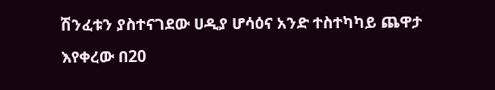ሽንፈቱን ያስተናገደው ሀዲያ ሆሳዕና አንድ ተስተካካይ ጨዋታ እየቀረው በ20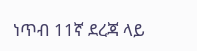ነጥብ 11ኛ ደረጃ ላይ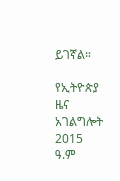ይገኛል።

የኢትዮጵያ ዜና አገልግሎት
2015
ዓ.ም